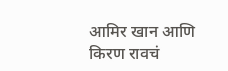आमिर खान आणि किरण रावचं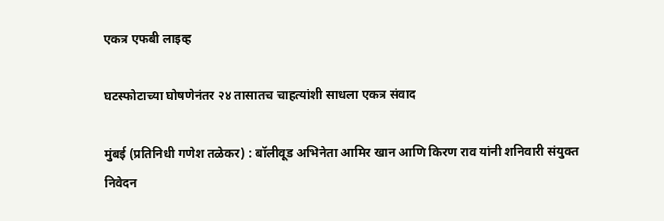एकत्र एफबी लाइव्ह

घटस्फोटाच्या घोषणेनंतर २४ तासातच चाहत्यांशी साधला एकत्र संवाद

मुंबई (प्रतिनिधी गणेश तळेकर) : बॉलीवूड अभिनेता आमिर खान आणि किरण राव यांनी शनिवारी संयुक्त निवेदन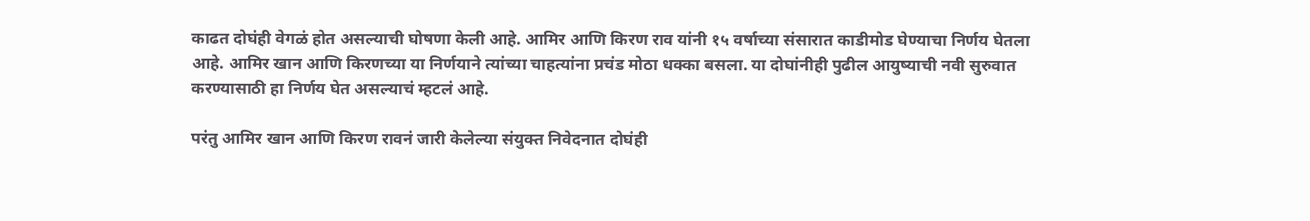काढत दोघंही वेगळं होत असल्याची घोषणा केली आहे. आमिर आणि किरण राव यांनी १५ वर्षाच्या संसारात काडीमोड घेण्याचा निर्णय घेतला आहे. आमिर खान आणि किरणच्या या निर्णयाने त्यांच्या चाहत्यांना प्रचंड मोठा धक्का बसला. या दोघांनीही पुढील आयुष्याची नवी सुरुवात करण्यासाठी हा निर्णय घेत असल्याचं म्हटलं आहे.

परंतु आमिर खान आणि किरण रावनं जारी केलेल्या संयुक्त निवेदनात दोघंही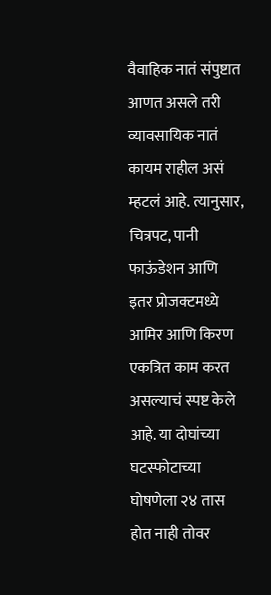वैवाहिक नातं संपुष्टात आणत असले तरी व्यावसायिक नातं कायम राहील असं म्हटलं आहे. त्यानुसार, चित्रपट, पानी फाऊंडेशन आणि इतर प्रोजक्टमध्ये आमिर आणि किरण एकत्रित काम करत असल्याचं स्पष्ट केले आहे. या दोघांच्या घटस्फोटाच्या घोषणेला २४ तास होत नाही तोवर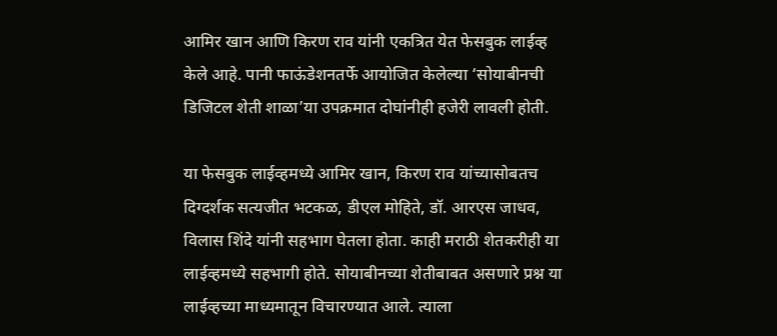आमिर खान आणि किरण राव यांनी एकत्रित येत फेसबुक लाईव्ह केले आहे. पानी फाऊंडेशनतर्फे आयोजित केलेल्या ‘सोयाबीनची डिजिटल शेती शाळा’या उपक्रमात दोघांनीही हजेरी लावली होती.

या फेसबुक लाईव्हमध्ये आमिर खान, किरण राव यांच्यासोबतच दिग्दर्शक सत्यजीत भटकळ, डीएल मोहिते, डॉ. आरएस जाधव, विलास शिंदे यांनी सहभाग घेतला होता. काही मराठी शेतकरीही या लाईव्हमध्ये सहभागी होते. सोयाबीनच्या शेतीबाबत असणारे प्रश्न या लाईव्हच्या माध्यमातून विचारण्यात आले. त्याला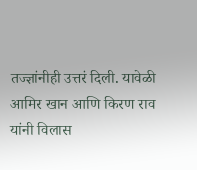तज्ज्ञांनीही उत्तरं दिली. यावेळी आमिर खान आणि किरण राव यांनी विलास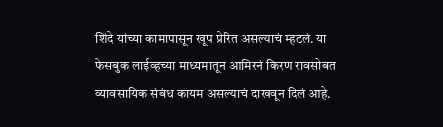शिंदे यांच्या कामापासून खूप प्रेरित असल्याचं म्हटलं. या फेसबुक लाईव्हच्या माध्यमातून आमिरनं किरण रावसोबत व्यावसायिक संबंध कायम असल्याचं दाखवून दिलं आहे.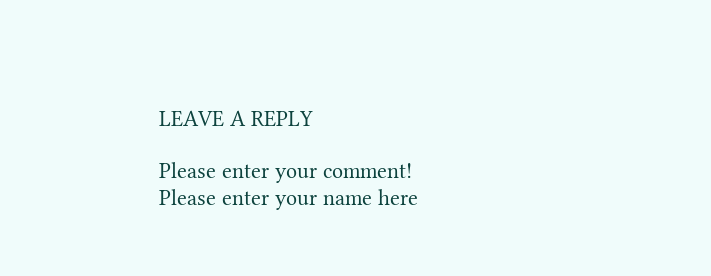LEAVE A REPLY

Please enter your comment!
Please enter your name here